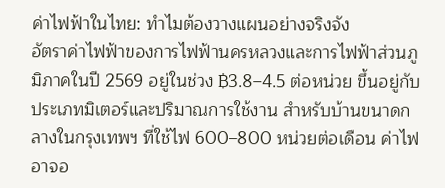ค่าไฟฟ้าในไทย: ทำไมต้องวางแผนอย่างจริงจัง
อัตราค่าไฟฟ้าของการไฟฟ้านครหลวงและการไฟฟ้าส่วนภูมิภาคในปี 2569 อยู่ในช่วง ฿3.8–4.5 ต่อหน่วย ขึ้นอยู่กับประเภทมิเตอร์และปริมาณการใช้งาน สำหรับบ้านขนาดกลางในกรุงเทพฯ ที่ใช้ไฟ 600–800 หน่วยต่อเดือน ค่าไฟอาจอ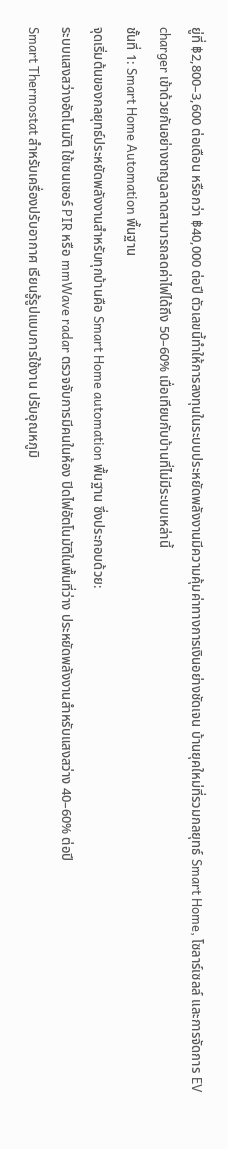ยู่ที่ ฿2,800–3,600 ต่อเดือน หรือกว่า ฿40,000 ต่อปี ตัวเลขนี้ทำให้การลงทุนในระบบประหยัดพลังงานมีความคุ้มค่าทางการเงินอย่างชัดเจน บ้านยุคใหม่ที่รวมกลยุทธ์ Smart Home, โซลาร์เซลล์ และการจัดการ EV charger เข้าด้วยกันอย่างชาญฉลาดสามารถลดค่าไฟได้ถึง 50–60% เมื่อเทียบกับบ้านที่ไม่มีระบบเหล่านี้
ชั้นที่ 1: Smart Home Automation พื้นฐาน
จุดเริ่มต้นของกลยุทธ์ประหยัดพลังงานสำหรับทุกบ้านคือ Smart Home automation พื้นฐาน ซึ่งประกอบด้วย:
ระบบแสงสว่างอัตโนมัติ ใช้เซนเซอร์ PIR หรือ mmWave radar ตรวจจับการมีคนในห้อง ปิดไฟอัตโนมัติในพื้นที่ว่าง ประหยัดพลังงานสำหรับแสงสว่าง 40–60% ต่อปี
Smart Thermostat สำหรับเครื่องปรับอากาศ เรียนรู้รูปแบบการใช้งาน ปรับอุณหภูมิ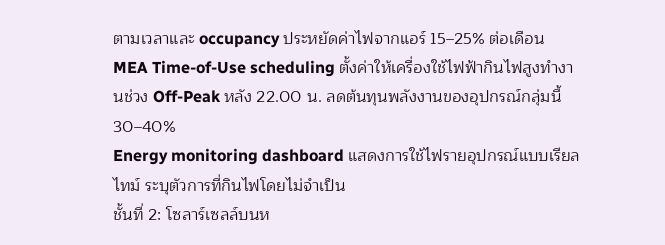ตามเวลาและ occupancy ประหยัดค่าไฟจากแอร์ 15–25% ต่อเดือน
MEA Time-of-Use scheduling ตั้งค่าให้เครื่องใช้ไฟฟ้ากินไฟสูงทำงานช่วง Off-Peak หลัง 22.00 น. ลดต้นทุนพลังงานของอุปกรณ์กลุ่มนี้ 30–40%
Energy monitoring dashboard แสดงการใช้ไฟรายอุปกรณ์แบบเรียลไทม์ ระบุตัวการที่กินไฟโดยไม่จำเป็น
ชั้นที่ 2: โซลาร์เซลล์บนห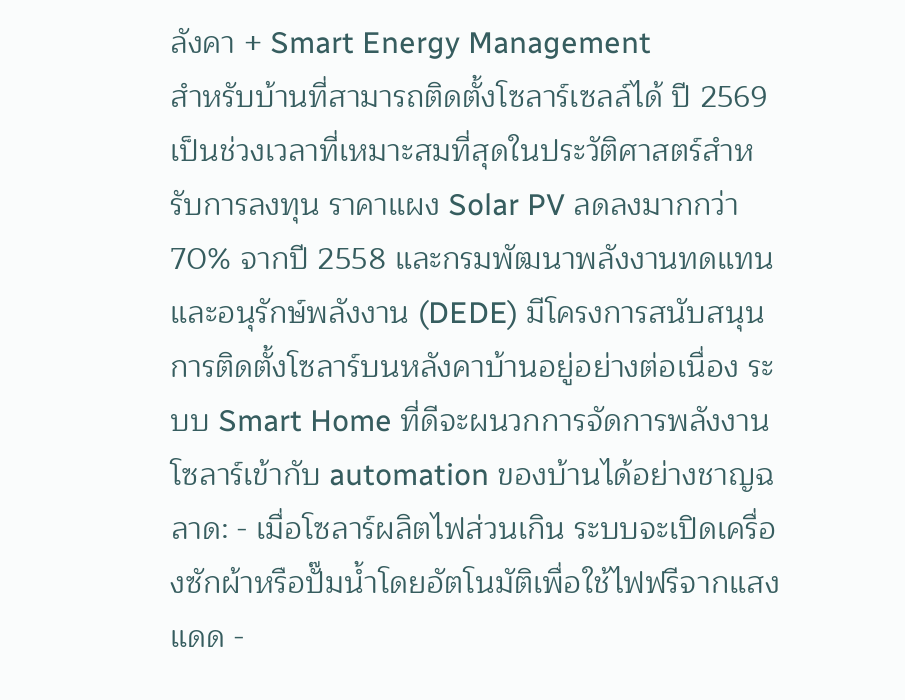ลังคา + Smart Energy Management
สำหรับบ้านที่สามารถติดตั้งโซลาร์เซลล์ได้ ปี 2569 เป็นช่วงเวลาที่เหมาะสมที่สุดในประวัติศาสตร์สำหรับการลงทุน ราคาแผง Solar PV ลดลงมากกว่า 70% จากปี 2558 และกรมพัฒนาพลังงานทดแทนและอนุรักษ์พลังงาน (DEDE) มีโครงการสนับสนุนการติดตั้งโซลาร์บนหลังคาบ้านอยู่อย่างต่อเนื่อง ระบบ Smart Home ที่ดีจะผนวกการจัดการพลังงานโซลาร์เข้ากับ automation ของบ้านได้อย่างชาญฉลาด: - เมื่อโซลาร์ผลิตไฟส่วนเกิน ระบบจะเปิดเครื่องซักผ้าหรือปั๊มน้ำโดยอัตโนมัติเพื่อใช้ไฟฟรีจากแสงแดด -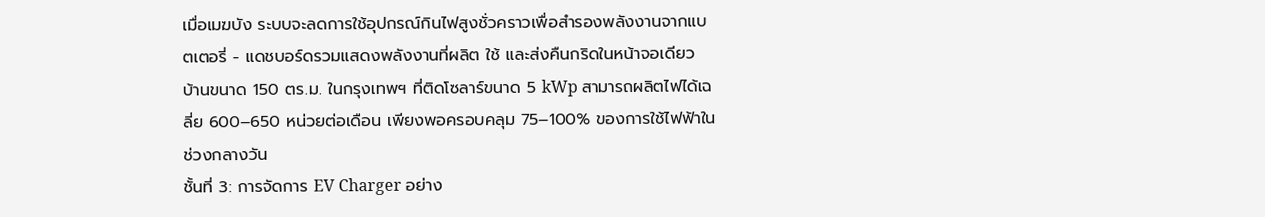เมื่อเมฆบัง ระบบจะลดการใช้อุปกรณ์กินไฟสูงชั่วคราวเพื่อสำรองพลังงานจากแบตเตอรี่ - แดชบอร์ดรวมแสดงพลังงานที่ผลิต ใช้ และส่งคืนกริดในหน้าจอเดียว บ้านขนาด 150 ตร.ม. ในกรุงเทพฯ ที่ติดโซลาร์ขนาด 5 kWp สามารถผลิตไฟได้เฉลี่ย 600–650 หน่วยต่อเดือน เพียงพอครอบคลุม 75–100% ของการใช้ไฟฟ้าในช่วงกลางวัน
ชั้นที่ 3: การจัดการ EV Charger อย่าง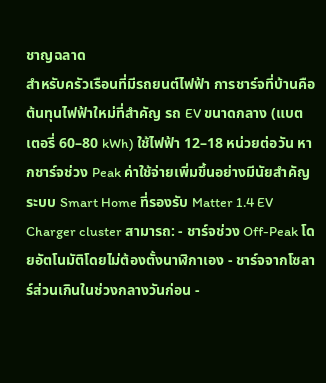ชาญฉลาด
สำหรับครัวเรือนที่มีรถยนต์ไฟฟ้า การชาร์จที่บ้านคือต้นทุนไฟฟ้าใหม่ที่สำคัญ รถ EV ขนาดกลาง (แบตเตอรี่ 60–80 kWh) ใช้ไฟฟ้า 12–18 หน่วยต่อวัน หากชาร์จช่วง Peak ค่าใช้จ่ายเพิ่มขึ้นอย่างมีนัยสำคัญ ระบบ Smart Home ที่รองรับ Matter 1.4 EV Charger cluster สามารถ: - ชาร์จช่วง Off-Peak โดยอัตโนมัติโดยไม่ต้องตั้งนาฬิกาเอง - ชาร์จจากโซลาร์ส่วนเกินในช่วงกลางวันก่อน -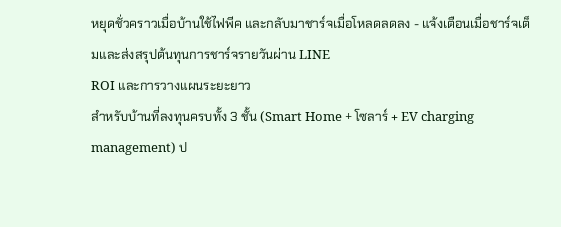หยุดชั่วคราวเมื่อบ้านใช้ไฟพีค และกลับมาชาร์จเมื่อโหลดลดลง - แจ้งเตือนเมื่อชาร์จเต็มและส่งสรุปต้นทุนการชาร์จรายวันผ่าน LINE
ROI และการวางแผนระยะยาว
สำหรับบ้านที่ลงทุนครบทั้ง 3 ชั้น (Smart Home + โซลาร์ + EV charging management) ป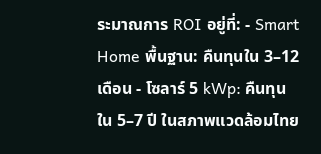ระมาณการ ROI อยู่ที่: - Smart Home พื้นฐาน: คืนทุนใน 3–12 เดือน - โซลาร์ 5 kWp: คืนทุนใน 5–7 ปี ในสภาพแวดล้อมไทย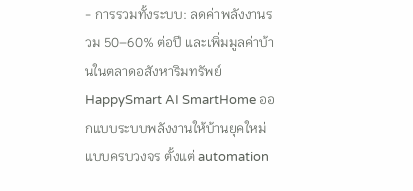- การรวมทั้งระบบ: ลดค่าพลังงานรวม 50–60% ต่อปี และเพิ่มมูลค่าบ้านในตลาดอสังหาริมทรัพย์ HappySmart AI SmartHome ออกแบบระบบพลังงานให้บ้านยุคใหม่แบบครบวงจร ตั้งแต่ automation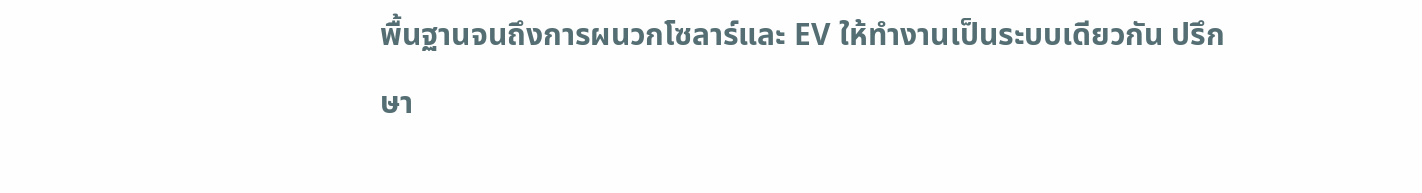พื้นฐานจนถึงการผนวกโซลาร์และ EV ให้ทำงานเป็นระบบเดียวกัน ปรึกษา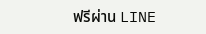ฟรีผ่าน LINE